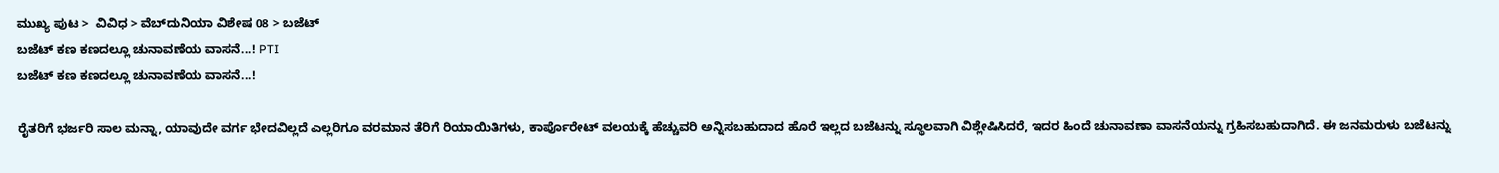ಮುಖ್ಯ ಪುಟ >  ವಿವಿಧ > ವೆಬ್‌ದುನಿಯಾ ವಿಶೇಷ 08 > ಬಜೆಟ್
ಬಜೆಟ್ ಕಣ ಕಣದಲ್ಲೂ ಚುನಾವಣೆಯ ವಾಸನೆ...! PTI
ಬಜೆಟ್ ಕಣ ಕಣದಲ್ಲೂ ಚುನಾವಣೆಯ ವಾಸನೆ...!

ರೈತರಿಗೆ ಭರ್ಜರಿ ಸಾಲ ಮನ್ನಾ, ಯಾವುದೇ ವರ್ಗ ಭೇದವಿಲ್ಲದೆ ಎಲ್ಲರಿಗೂ ವರಮಾನ ತೆರಿಗೆ ರಿಯಾಯಿತಿಗಳು, ಕಾರ್ಪೊರೇಟ್ ವಲಯಕ್ಕೆ ಹೆಚ್ಚುವರಿ ಅನ್ನಿಸಬಹುದಾದ ಹೊರೆ ಇಲ್ಲದ ಬಜೆಟನ್ನು ಸ್ಥೂಲವಾಗಿ ವಿಶ್ಲೇಷಿಸಿದರೆ, ಇದರ ಹಿಂದೆ ಚುನಾವಣಾ ವಾಸನೆಯನ್ನು ಗ್ರಹಿಸಬಹುದಾಗಿದೆ. ಈ ಜನಮರುಳು ಬಜೆಟನ್ನು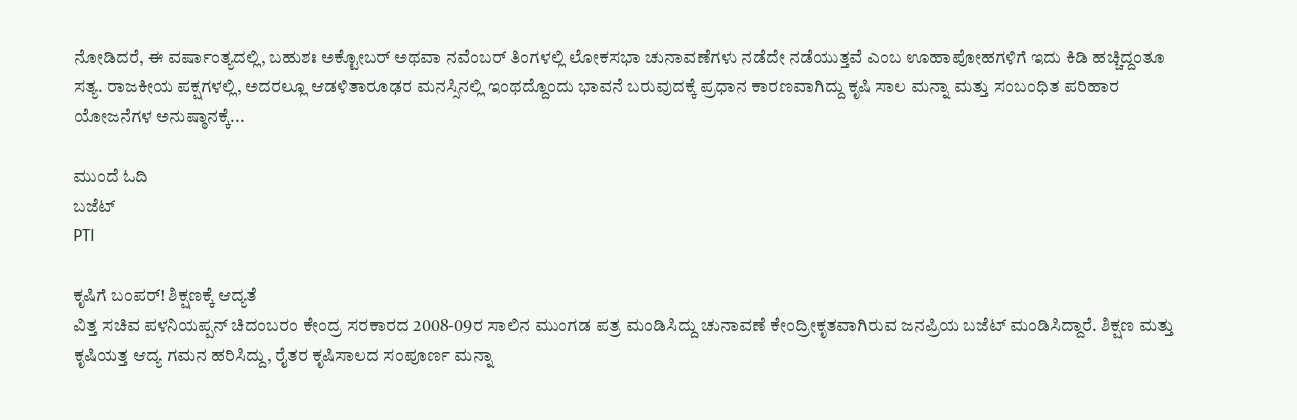ನೋಡಿದರೆ, ಈ ವರ್ಷಾಂತ್ಯದಲ್ಲಿ, ಬಹುಶಃ ಅಕ್ಟೋಬರ್ ಅಥವಾ ನವೆಂಬರ್ ತಿಂಗಳಲ್ಲಿ ಲೋಕಸಭಾ ಚುನಾವಣೆಗಳು ನಡೆದೇ ನಡೆಯುತ್ತವೆ ಎಂಬ ಊಹಾಪೋಹಗಳಿಗೆ ಇದು ಕಿಡಿ ಹಚ್ಚಿದ್ದಂತೂ ಸತ್ಯ. ರಾಜಕೀಯ ಪಕ್ಷಗಳಲ್ಲಿ, ಅದರಲ್ಲೂ ಆಡಳಿತಾರೂಢರ ಮನಸ್ಸಿನಲ್ಲಿ ಇಂಥದ್ದೊಂದು ಭಾವನೆ ಬರುವುದಕ್ಕೆ ಪ್ರಧಾನ ಕಾರಣವಾಗಿದ್ದು ಕೃಷಿ ಸಾಲ ಮನ್ನಾ ಮತ್ತು ಸಂಬಂಧಿತ ಪರಿಹಾರ ಯೋಜನೆಗಳ ಅನುಷ್ಠಾನಕ್ಕೆ...

ಮುಂದೆ ಓದಿ
ಬಜೆಟ್
PTI

ಕೃಷಿಗೆ ಬಂಪರ್! ಶಿಕ್ಷಣಕ್ಕೆ ಆದ್ಯತೆ
ವಿತ್ತ ಸಚಿವ ಪಳನಿಯಪ್ಪನ್ ಚಿದಂಬರಂ ಕೇಂದ್ರ ಸರಕಾರದ 2008-09ರ ಸಾಲಿನ ಮುಂಗಡ ಪತ್ರ ಮಂಡಿಸಿದ್ದು ಚುನಾವಣೆ ಕೇಂದ್ರೀಕೃತವಾಗಿರುವ ಜನಪ್ರಿಯ ಬಜೆಟ್ ಮಂಡಿಸಿದ್ದಾರೆ. ಶಿಕ್ಷಣ ಮತ್ತು ಕೃಷಿಯತ್ತ ಆದ್ಯ ಗಮನ ಹರಿಸಿದ್ದು, ರೈತರ ಕೃಷಿಸಾಲದ ಸಂಪೂರ್ಣ ಮನ್ನಾ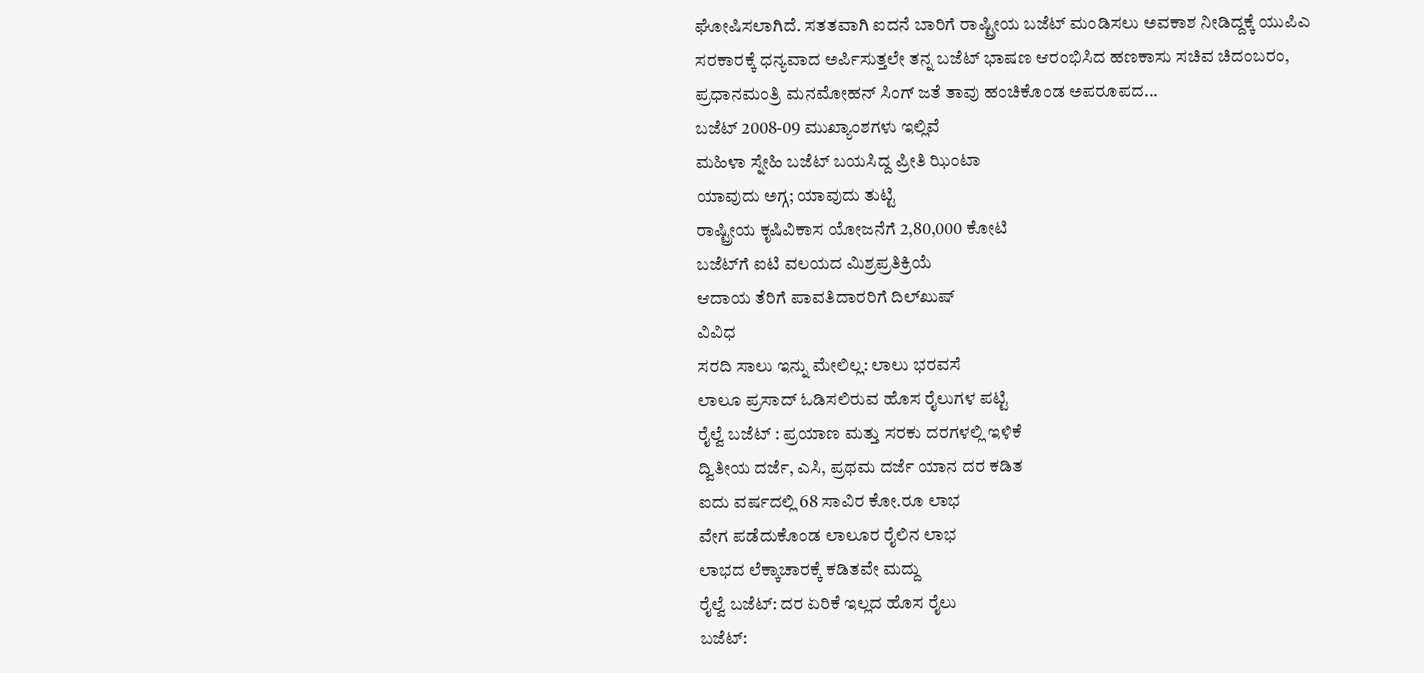ಘೋಷಿಸಲಾಗಿದೆ. ಸತತವಾಗಿ ಐದನೆ ಬಾರಿಗೆ ರಾಷ್ಟ್ರೀಯ ಬಜೆಟ್ ಮಂಡಿಸಲು ಅವಕಾಶ ನೀಡಿದ್ದಕ್ಕೆ ಯುಪಿಎ ಸರಕಾರಕ್ಕೆ ಧನ್ಯವಾದ ಅರ್ಪಿಸುತ್ತಲೇ ತನ್ನ ಬಜೆಟ್ ಭಾಷಣ ಆರಂಭಿಸಿದ ಹಣಕಾಸು ಸಚಿವ ಚಿದಂಬರಂ, ಪ್ರಧಾನಮಂತ್ರಿ ಮನಮೋಹನ್ ಸಿಂಗ್ ಜತೆ ತಾವು ಹಂಚಿಕೊಂಡ ಅಪರೂಪದ...
ಬಜೆಟ್ 2008-09 ಮುಖ್ಯಾಂಶಗಳು ಇಲ್ಲಿವೆ
ಮಹಿಳಾ ಸ್ನೇಹಿ ಬಜೆಟ್ ಬಯಸಿದ್ದ ಪ್ರೀತಿ ಝಿಂಟಾ
ಯಾವುದು ಅಗ್ಗ; ಯಾವುದು ತುಟ್ಟಿ
ರಾಷ್ಟ್ರೀಯ ಕೃಷಿವಿಕಾಸ ಯೋಜನೆಗೆ 2,80,000 ಕೋಟಿ
ಬಜೆಟ್‌ಗೆ ಐಟಿ ವಲಯದ ಮಿಶ್ರಪ್ರತಿಕ್ರಿಯೆ
ಆದಾಯ ತೆರಿಗೆ ಪಾವತಿದಾರರಿಗೆ ದಿಲ್‌ಖುಷ್
ವಿವಿಧ
ಸರದಿ ಸಾಲು ಇನ್ನು ಮೇಲಿಲ್ಲ: ಲಾಲು ಭರವಸೆ
ಲಾಲೂ ಪ್ರಸಾದ್ ಓಡಿಸಲಿರುವ ಹೊಸ ರೈಲುಗಳ ಪಟ್ಟಿ
ರೈಲ್ವೆ ಬಜೆಟ್ : ಪ್ರಯಾಣ ಮತ್ತು ಸರಕು ದರಗಳಲ್ಲಿ ಇಳಿಕೆ
ದ್ವಿತೀಯ ದರ್ಜೆ, ಎಸಿ, ಪ್ರಥಮ ದರ್ಜೆ ಯಾನ ದರ ಕಡಿತ
ಐದು ವರ್ಷದಲ್ಲಿ 68 ಸಾವಿರ ಕೋ.ರೂ ಲಾಭ
ವೇಗ ಪಡೆದುಕೊಂಡ ಲಾಲೂರ ರೈಲಿನ ಲಾಭ
ಲಾಭದ ಲೆಕ್ಕಾಚಾರಕ್ಕೆ ಕಡಿತವೇ ಮದ್ದು
ರೈಲ್ವೆ ಬಜೆಟ್: ದರ ಏರಿಕೆ ಇಲ್ಲದ ಹೊಸ ರೈಲು
ಬಜೆಟ್‌: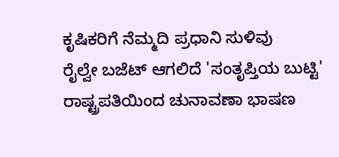ಕೃಷಿಕರಿಗೆ ನೆಮ್ಮದಿ ಪ್ರಧಾನಿ ಸುಳಿವು
ರೈಲ್ವೇ ಬಜೆಟ್ ಆಗಲಿದೆ 'ಸಂತೃಪ್ತಿಯ ಬುಟ್ಟಿ'
ರಾಷ್ಟ್ರಪತಿಯಿಂದ ಚುನಾವಣಾ ಭಾಷಣ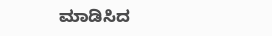ಮಾಡಿಸಿದ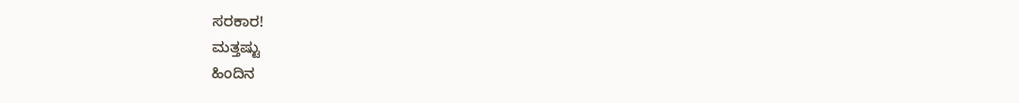ಸರಕಾರ!
ಮತ್ತಷ್ಟು
ಹಿಂದಿನ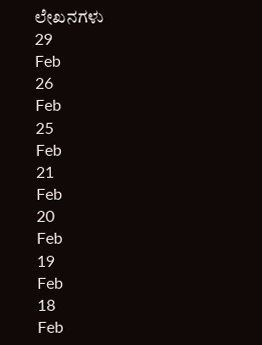ಲೇಖನಗಳು
29
Feb
26
Feb
25
Feb
21
Feb
20
Feb
19
Feb
18
Feb